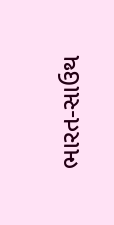ભારત-સાઉથ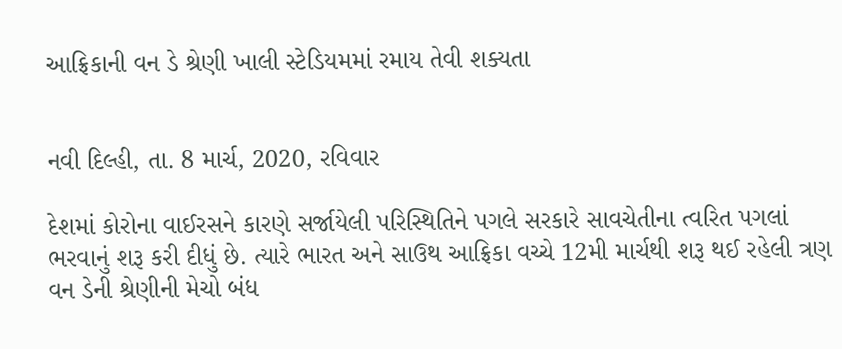આફ્રિકાની વન ડે શ્રેણી ખાલી સ્ટેડિયમમાં રમાય તેવી શક્યતા


નવી દિલ્હી, તા. 8 માર્ચ, 2020, રવિવાર

દેશમાં કોરોના વાઈરસને કારણે સર્જાયેલી પરિસ્થિતિને પગલે સરકારે સાવચેતીના ત્વરિત પગલાં ભરવાનું શરૂ કરી દીધું છે. ત્યારે ભારત અને સાઉથ આફ્રિકા વચ્ચે 12મી માર્ચથી શરૂ થઈ રહેલી ત્રણ વન ડેની શ્રેણીની મેચો બંધ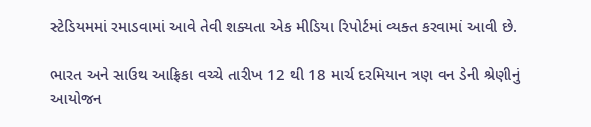સ્ટેડિયમમાં રમાડવામાં આવે તેવી શક્યતા એક મીડિયા રિપોર્ટમાં વ્યક્ત કરવામાં આવી છે.

ભારત અને સાઉથ આફ્રિકા વચ્ચે તારીખ 12 થી 18 માર્ચ દરમિયાન ત્રણ વન ડેની શ્રેણીનું આયોજન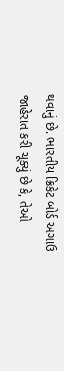થવાનું છે. ભારતીય ક્રિકેટ બોર્ડ અગાઉ જાહેરાત કરી ચૂક્યું છે કે, તેઓ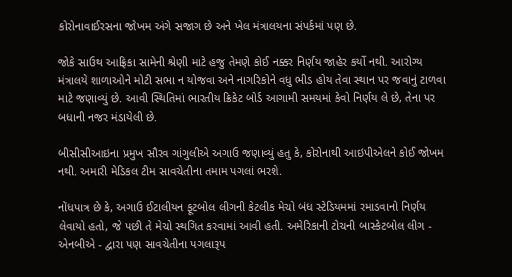કોરોનાવાઈરસના જોખમ અંગે સજાગ છે અને ખેલ મંત્રાલયના સંપર્કમાં પણ છે.

જોકે સાઉથ આફ્રિકા સામેની શ્રેણી માટે હજુ તેમણે કોઈ નક્કર નિર્ણય જાહેર કર્યો નથી. આરોગ્ય મંત્રાલયે શાળાઓને મોટી સભા ન યોજવા અને નાગરિકોને વધુ ભીડ હોય તેવા સ્થાન પર જવાનું ટાળવા માટે જણાવ્યું છે. આવી સ્થિતિમાં ભારતીય ક્રિકેટ બોર્ડ આગામી સમયમાં કેવો નિર્ણય લે છે, તેના પર બધાની નજર મંડાયેલી છે.

બીસીસીઆઇના પ્રમુખ સૌરવ ગાંગુલીએ અગાઉ જણાવ્યું હતુ કે, કોરોનાથી આઇપીએલને કોઈ જોખમ નથી. અમારી મેડિકલ ટીમ સાવચેતીના તમામ પગલાં ભરશે.

નોંધપાત્ર છે કે, અગાઉ ઈટાલીયન ફૂટબોલ લીગની કેટલીક મેચો બંધ સ્ટેડિયમમાં રમાડવાનો નિર્ણય લેવાયો હતો, જે પછી તે મેચો સ્થગિત કરવામાં આવી હતી. અમેરિકાની ટોચની બાસ્કેટબોલ લીગ - એનબીએ - દ્વારા પણ સાવચેતીના પગલારૂપ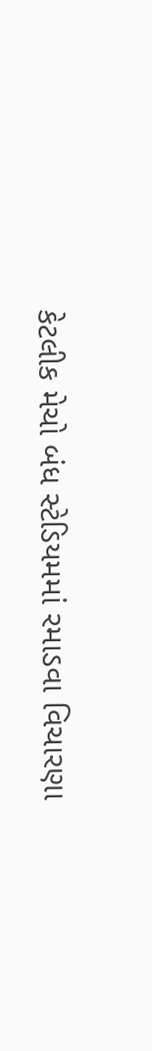કેટલીક મેચો બંધ સ્ટેડિયમમાં રમાડવા વિચારણા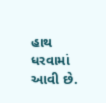હાથ ધરવામાં આવી છે.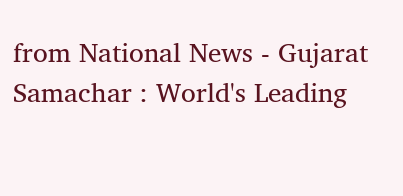from National News - Gujarat Samachar : World's Leading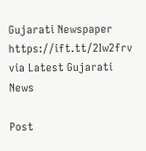Gujarati Newspaper https://ift.tt/2Iw2frv
via Latest Gujarati News

Post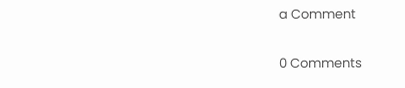a Comment

0 Comments